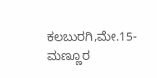ಕಲಬುರಗಿ,ಮೇ.15-ಮಣ್ಣೂರ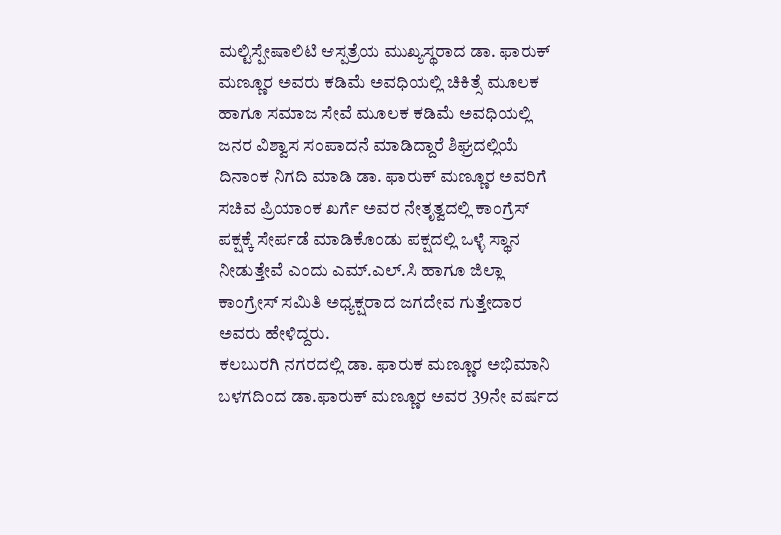ಮಲ್ಟಿಸ್ಪೇಷಾಲಿಟಿ ಆಸ್ಪತ್ರೆಯ ಮುಖ್ಯಸ್ಥರಾದ ಡಾ. ಫಾರುಕ್ ಮಣ್ಣೂರ ಅವರು ಕಡಿಮೆ ಅವಧಿಯಲ್ಲಿ ಚಿಕಿತ್ಸೆ ಮೂಲಕ ಹಾಗೂ ಸಮಾಜ ಸೇವೆ ಮೂಲಕ ಕಡಿಮೆ ಅವಧಿಯಲ್ಲಿ ಜನರ ವಿಶ್ವಾಸ ಸಂಪಾದನೆ ಮಾಡಿದ್ದಾರೆ ಶಿಘ್ರದಲ್ಲಿಯೆ ದಿನಾಂಕ ನಿಗದಿ ಮಾಡಿ ಡಾ. ಫಾರುಕ್ ಮಣ್ಣೂರ ಅವರಿಗೆ ಸಚಿವ ಪ್ರಿಯಾಂಕ ಖರ್ಗೆ ಅವರ ನೇತೃತ್ವದಲ್ಲಿ ಕಾಂಗ್ರೆಸ್ ಪಕ್ಷಕ್ಕೆ ಸೇರ್ಪಡೆ ಮಾಡಿಕೊಂಡು ಪಕ್ಷದಲ್ಲಿ ಒಳ್ಳೆ ಸ್ಥಾನ ನೀಡುತ್ತೇವೆ ಎಂದು ಎಮ್.ಎಲ್.ಸಿ ಹಾಗೂ ಜಿಲ್ಲಾ ಕಾಂಗ್ರೇಸ್ ಸಮಿತಿ ಅಧ್ಯಕ್ಷರಾದ ಜಗದೇವ ಗುತ್ತೇದಾರ ಅವರು ಹೇಳಿದ್ದರು.
ಕಲಬುರಗಿ ನಗರದಲ್ಲಿ ಡಾ. ಫಾರುಕ ಮಣ್ಣೂರ ಅಭಿಮಾನಿ ಬಳಗದಿಂದ ಡಾ.ಫಾರುಕ್ ಮಣ್ಣೂರ ಅವರ 39ನೇ ವರ್ಷದ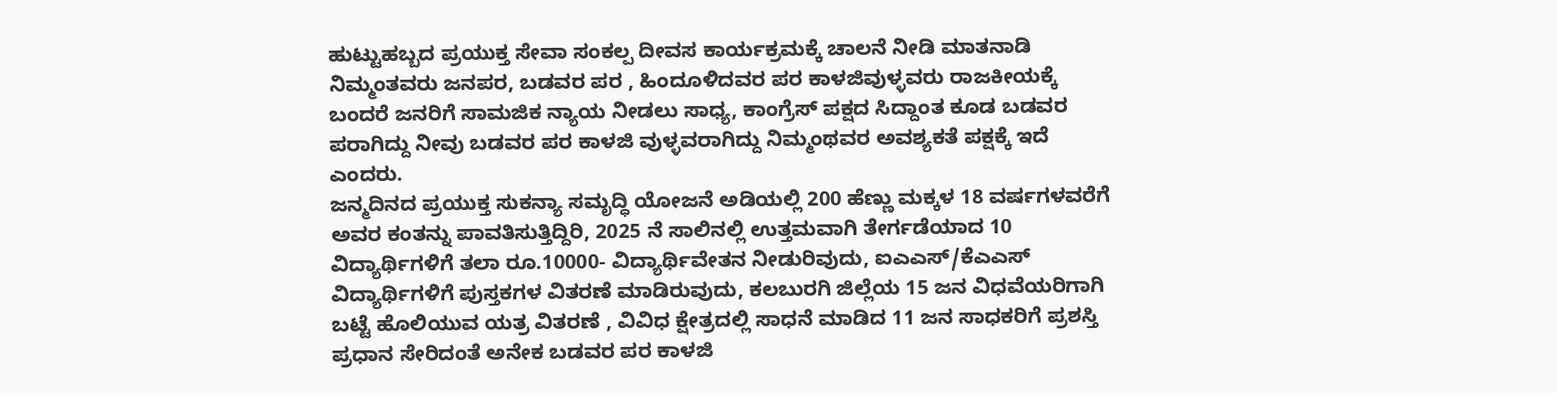ಹುಟ್ಟುಹಬ್ಬದ ಪ್ರಯುಕ್ತ ಸೇವಾ ಸಂಕಲ್ಪ ದೀವಸ ಕಾರ್ಯಕ್ರಮಕ್ಕೆ ಚಾಲನೆ ನೀಡಿ ಮಾತನಾಡಿ ನಿಮ್ಮಂತವರು ಜನಪರ, ಬಡವರ ಪರ , ಹಿಂದೂಳಿದವರ ಪರ ಕಾಳಜಿವುಳ್ಳವರು ರಾಜಕೀಯಕ್ಕೆ ಬಂದರೆ ಜನರಿಗೆ ಸಾಮಜಿಕ ನ್ಯಾಯ ನೀಡಲು ಸಾಧ್ಯ, ಕಾಂಗ್ರೆಸ್ ಪಕ್ಷದ ಸಿದ್ದಾಂತ ಕೂಡ ಬಡವರ ಪರಾಗಿದ್ದು ನೀವು ಬಡವರ ಪರ ಕಾಳಜಿ ವುಳ್ಳವರಾಗಿದ್ದು ನಿಮ್ಮಂಥವರ ಅವಶ್ಯಕತೆ ಪಕ್ಷಕ್ಕೆ ಇದೆ ಎಂದರು.
ಜನ್ಮದಿನದ ಪ್ರಯುಕ್ತ ಸುಕನ್ಯಾ ಸಮೃದ್ಧಿ ಯೋಜನೆ ಅಡಿಯಲ್ಲಿ 200 ಹೆಣ್ಣು ಮಕ್ಕಳ 18 ವರ್ಷಗಳವರೆಗೆ ಅವರ ಕಂತನ್ನು ಪಾವತಿಸುತ್ತಿದ್ದಿರಿ, 2025 ನೆ ಸಾಲಿನಲ್ಲಿ ಉತ್ತಮವಾಗಿ ತೇರ್ಗಡೆಯಾದ 10 ವಿದ್ಯಾರ್ಥಿಗಳಿಗೆ ತಲಾ ರೂ.10000- ವಿದ್ಯಾರ್ಥಿವೇತನ ನೀಡುರಿವುದು, ಐಎಎಸ್/ಕೆಎಎಸ್ ವಿದ್ಯಾರ್ಥಿಗಳಿಗೆ ಪುಸ್ತಕಗಳ ವಿತರಣೆ ಮಾಡಿರುವುದು, ಕಲಬುರಗಿ ಜಿಲ್ಲೆಯ 15 ಜನ ವಿಧವೆಯರಿಗಾಗಿ ಬಟ್ಟೆ ಹೊಲಿಯುವ ಯತ್ರ ವಿತರಣೆ , ವಿವಿಧ ಕ್ಷೇತ್ರದಲ್ಲಿ ಸಾಧನೆ ಮಾಡಿದ 11 ಜನ ಸಾಧಕರಿಗೆ ಪ್ರಶಸ್ತಿ ಪ್ರಧಾನ ಸೇರಿದಂತೆ ಅನೇಕ ಬಡವರ ಪರ ಕಾಳಜಿ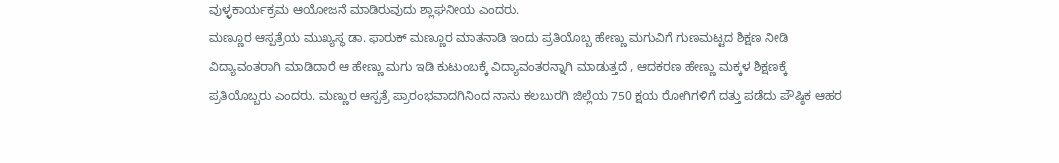ವುಳ್ಳಕಾರ್ಯಕ್ರಮ ಆಯೋಜನೆ ಮಾಡಿರುವುದು ಶ್ಲಾಘನೀಯ ಎಂದರು.
ಮಣ್ಣೂರ ಆಸ್ಪತ್ರೆಯ ಮುಖ್ಯಸ್ಥ ಡಾ. ಫಾರುಕ್ ಮಣ್ಣೂರ ಮಾತನಾಡಿ ಇಂದು ಪ್ರತಿಯೊಬ್ಬ ಹೇಣ್ಣು ಮಗುವಿಗೆ ಗುಣಮಟ್ಟದ ಶಿಕ್ಷಣ ನೀಡಿ ವಿದ್ಯಾವಂತರಾಗಿ ಮಾಡಿದಾರೆ ಆ ಹೇಣ್ಣು ಮಗು ಇಡಿ ಕುಟುಂಬಕ್ಕೆ ವಿದ್ಯಾವಂತರನ್ನಾಗಿ ಮಾಡುತ್ತದೆ , ಆದಕರಣ ಹೇಣ್ಣು ಮಕ್ಕಳ ಶಿಕ್ಷಣಕ್ಕೆ ಪ್ರತಿಯೊಬ್ಬರು ಎಂದರು. ಮಣ್ಣುರ ಆಸ್ಪತ್ರೆ ಪ್ರಾರಂಭವಾದಗಿನಿಂದ ನಾನು ಕಲಬುರಗಿ ಜಿಲ್ಲೆಯ 750 ಕ್ಷಯ ರೋಗಿಗಳಿಗೆ ದತ್ತು ಪಡೆದು ಪೌಷ್ಠಿಕ ಆಹರ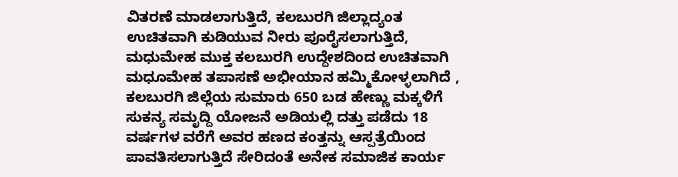ವಿತರಣೆ ಮಾಡಲಾಗುತ್ತಿದೆ, ಕಲಬುರಗಿ ಜಿಲ್ಲಾದ್ಯಂತ ಉಚಿತವಾಗಿ ಕುಡಿಯುವ ನೀರು ಪೂರೈಸಲಾಗುತ್ತಿದೆ, ಮಧುಮೇಹ ಮುಕ್ತ ಕಲಬುರಗಿ ಉದ್ದೇಶದಿಂದ ಉಚಿತವಾಗಿ ಮಧೂಮೇಹ ತಪಾಸಣೆ ಅಭೀಯಾನ ಹಮ್ಮಿಕೋಳ್ಳಲಾಗಿದೆ , ಕಲಬುರಗಿ ಜಿಲ್ಲೆಯ ಸುಮಾರು 650 ಬಡ ಹೇಣ್ಣು ಮಕ್ಕಳಿಗೆ ಸುಕನ್ಯ ಸಮೃದ್ದಿ ಯೋಜನೆ ಅಡಿಯಲ್ಲಿ ದತ್ತು ಪಡೆದು 18 ವರ್ಷಗಳ ವರೆಗೆ ಅವರ ಹಣದ ಕಂತ್ತನ್ನು ಆಸ್ಪತ್ರೆಯಿಂದ ಪಾವತಿಸಲಾಗುತ್ತಿದೆ ಸೇರಿದಂತೆ ಅನೇಕ ಸಮಾಜಿಕ ಕಾರ್ಯ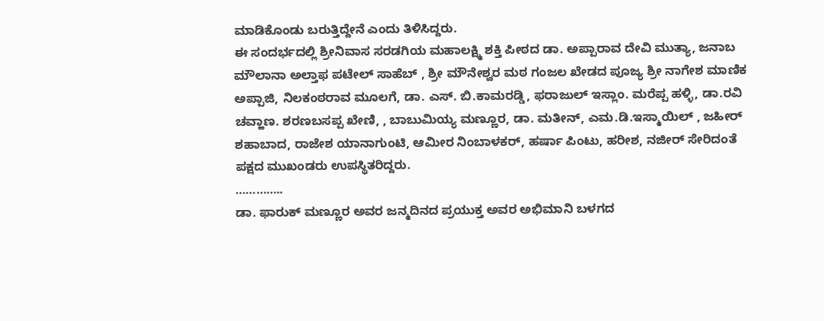ಮಾಡಿಕೊಂಡು ಬರುತ್ತಿದ್ದೇನೆ ಎಂದು ತಿಳಿಸಿದ್ದರು.
ಈ ಸಂದರ್ಭದಲ್ಲಿ ಶ್ರೀನಿವಾಸ ಸರಡಗಿಯ ಮಹಾಲಕ್ಷ್ಮಿ ಶಕ್ತಿ ಪೀಠದ ಡಾ. ಅಪ್ಪಾರಾವ ದೇವಿ ಮುತ್ಯಾ, ಜನಾಬ ಮೌಲಾನಾ ಅಲ್ತಾಫ ಪಟೇಲ್ ಸಾಹೆಬ್ , ಶ್ರೀ ಮೌನೇಶ್ವರ ಮಠ ಗಂಜಲ ಖೇಡದ ಪೂಜ್ಯ ಶ್ರೀ ನಾಗೇಶ ಮಾಣಿಕ ಅಪ್ಪಾಜಿ, ನಿಲಕಂಠರಾವ ಮೂಲಗೆ, ಡಾ. ಎಸ್. ಬಿ.ಕಾಮರಡ್ಡಿ, ಫರಾಜುಲ್ ಇಸ್ಲಾಂ. ಮರೆಪ್ಪ ಹಳ್ಳಿ, ಡಾ.ರವಿ ಚವ್ಹಾಣ. ಶರಣಬಸಪ್ಪ ಖೇಣಿ, , ಬಾಬುಮಿಯ್ಯ ಮಣ್ಣೂರ, ಡಾ. ಮತೀನ್, ಎಮ.ಡಿ.ಇಸ್ಮಾಯಿಲ್ , ಜಹೀರ್ ಶಹಾಬಾದ, ರಾಜೇಶ ಯಾನಾಗುಂಟಿ, ಆಮೀರ ನಿಂಬಾಳಕರ್, ಹರ್ಷಾ ಪಿಂಟು, ಹರೀಶ, ನಜೀರ್ ಸೇರಿದಂತೆ ಪಕ್ಷದ ಮುಖಂಡರು ಉಪಸ್ಥಿತರಿದ್ದರು.
…………..
ಡಾ. ಫಾರುಕ್ ಮಣ್ಣೂರ ಅವರ ಜನ್ಮದಿನದ ಪ್ರಯುಕ್ತ ಅವರ ಅಭಿಮಾನಿ ಬಳಗದ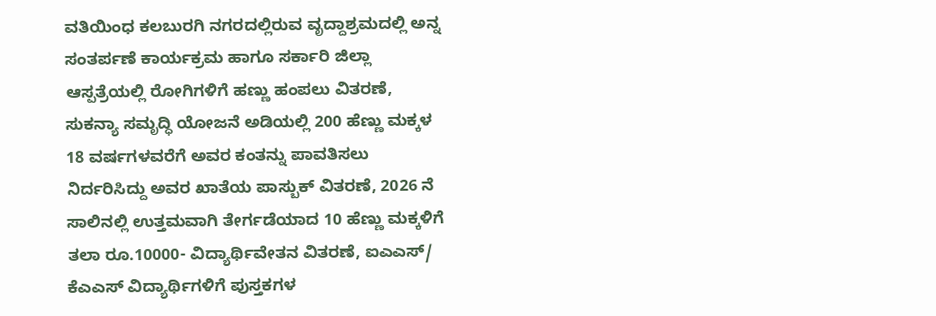ವತಿಯಿಂಧ ಕಲಬುರಗಿ ನಗರದಲ್ಲಿರುವ ವೃದ್ದಾಶ್ರಮದಲ್ಲಿ ಅನ್ನ ಸಂತರ್ಪಣೆ ಕಾರ್ಯಕ್ರಮ ಹಾಗೂ ಸರ್ಕಾರಿ ಜಿಲ್ಲಾ ಆಸ್ಪತ್ರೆಯಲ್ಲಿ ರೋಗಿಗಳಿಗೆ ಹಣ್ಣು ಹಂಪಲು ವಿತರಣೆ, ಸುಕನ್ಯಾ ಸಮೃದ್ಧಿ ಯೋಜನೆ ಅಡಿಯಲ್ಲಿ 200 ಹೆಣ್ಣು ಮಕ್ಕಳ 18 ವರ್ಷಗಳವರೆಗೆ ಅವರ ಕಂತನ್ನು ಪಾವತಿಸಲು ನಿರ್ದರಿಸಿದ್ದು ಅವರ ಖಾತೆಯ ಪಾಸ್ಬುಕ್ ವಿತರಣೆ, 2026 ನೆ ಸಾಲಿನಲ್ಲಿ ಉತ್ತಮವಾಗಿ ತೇರ್ಗಡೆಯಾದ 10 ಹೆಣ್ಣು ಮಕ್ಕಳಿಗೆ ತಲಾ ರೂ.10000- ವಿದ್ಯಾರ್ಥಿವೇತನ ವಿತರಣೆ, ಐಎಎಸ್/ ಕೆಎಎಸ್ ವಿದ್ಯಾರ್ಥಿಗಳಿಗೆ ಪುಸ್ತಕಗಳ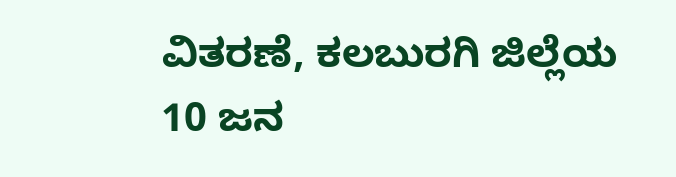ವಿತರಣೆ, ಕಲಬುರಗಿ ಜಿಲ್ಲೆಯ 10 ಜನ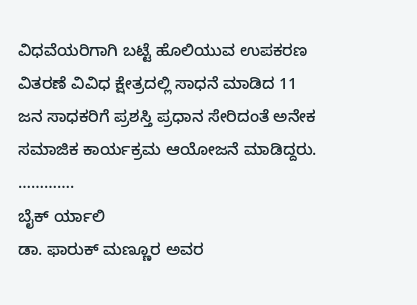ವಿಧವೆಯರಿಗಾಗಿ ಬಟ್ಟೆ ಹೊಲಿಯುವ ಉಪಕರಣ ವಿತರಣೆ ವಿವಿಧ ಕ್ಷೇತ್ರದಲ್ಲಿ ಸಾಧನೆ ಮಾಡಿದ 11 ಜನ ಸಾಧಕರಿಗೆ ಪ್ರಶಸ್ತಿ ಪ್ರಧಾನ ಸೇರಿದಂತೆ ಅನೇಕ ಸಮಾಜಿಕ ಕಾರ್ಯಕ್ರಮ ಆಯೋಜನೆ ಮಾಡಿದ್ದರು.
………….
ಬೈಕ್ ರ್ಯಾಲಿ
ಡಾ. ಫಾರುಕ್ ಮಣ್ಣೂರ ಅವರ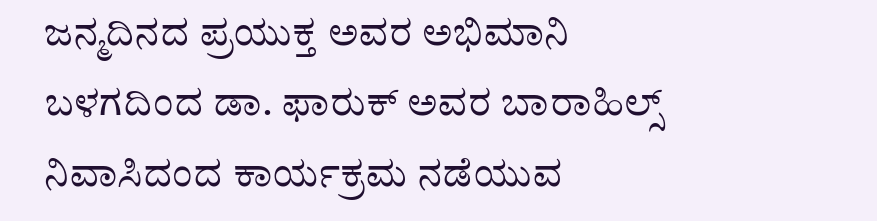ಜನ್ಮದಿನದ ಪ್ರಯುಕ್ತ ಅವರ ಅಭಿಮಾನಿ ಬಳಗದಿಂದ ಡಾ. ಫಾರುಕ್ ಅವರ ಬಾರಾಹಿಲ್ಸ್ ನಿವಾಸಿದಂದ ಕಾರ್ಯಕ್ರಮ ನಡೆಯುವ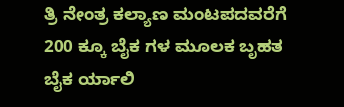ತ್ರಿ ನೇಂತ್ರ ಕಲ್ಯಾಣ ಮಂಟಪದವರೆಗೆ 200 ಕ್ಕೂ ಬೈಕ ಗಳ ಮೂಲಕ ಬೃಹತ ಬೈಕ ರ್ಯಾಲಿ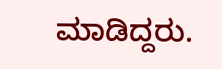ಮಾಡಿದ್ದರು.